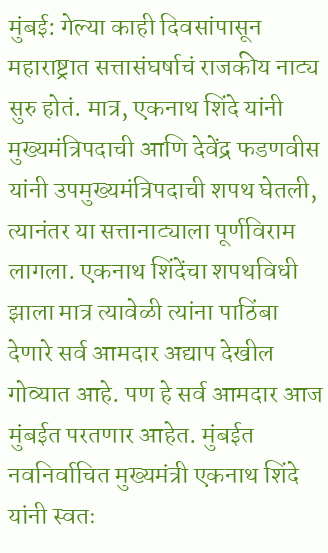मुंबई: गेल्या काही दिवसांपासून महाराष्ट्रात सत्तासंघर्षाचं राजकीय नाट्य सुरु होतं. मात्र, एकनाथ शिंदे यांनी मुख्यमंत्रिपदाची आणि देवेंद्र फडणवीस यांनी उपमुख्यमंत्रिपदाची शपथ घेतली, त्यानंतर या सत्तानाट्याला पूर्णविराम लागला. एकनाथ शिंदेंचा शपथविधी झाला मात्र त्यावेळी त्यांना पाठिंबा देणारे सर्व आमदार अद्याप देखील गोव्यात आहे. पण हे सर्व आमदार आज मुंबईत परतणार आहेत. मुंबईत नवनिर्वाचित मुख्यमंत्री एकनाथ शिंदे यांनी स्वतः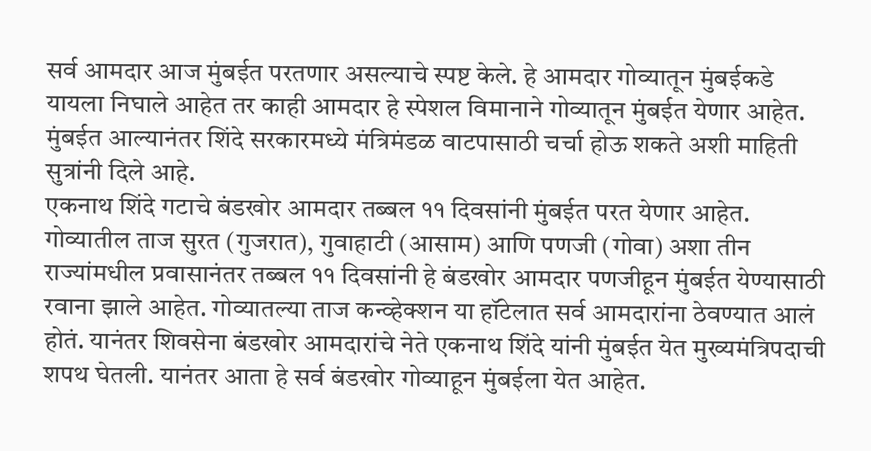सर्व आमदार आज मुंबईत परतणार असल्याचे स्पष्ट केले. हे आमदार गोव्यातून मुंबईकडे यायला निघाले आहेत तर काही आमदार हे स्पेशल विमानाने गोव्यातून मुंबईत येणार आहेत. मुंबईत आल्यानंतर शिंदे सरकारमध्ये मंत्रिमंडळ वाटपासाठी चर्चा होऊ शकते अशी माहिती सुत्रांनी दिले आहे.
एकनाथ शिंदे गटाचे बंडखोर आमदार तब्बल ११ दिवसांनी मुंबईत परत येणार आहेत. गोव्यातील ताज सुरत (गुजरात), गुवाहाटी (आसाम) आणि पणजी (गोवा) अशा तीन राज्यांमधील प्रवासानंतर तब्बल ११ दिवसांनी हे बंडखोर आमदार पणजीहून मुंबईत येण्यासाठी रवाना झाले आहेत. गोव्यातल्या ताज कन्व्हेक्शन या हॉटेलात सर्व आमदारांना ठेवण्यात आलं होतं. यानंतर शिवसेना बंडखोर आमदारांचे नेते एकनाथ शिंदे यांनी मुंबईत येत मुख्यमंत्रिपदाची शपथ घेतली. यानंतर आता हे सर्व बंडखोर गोव्याहून मुंबईला येत आहेत.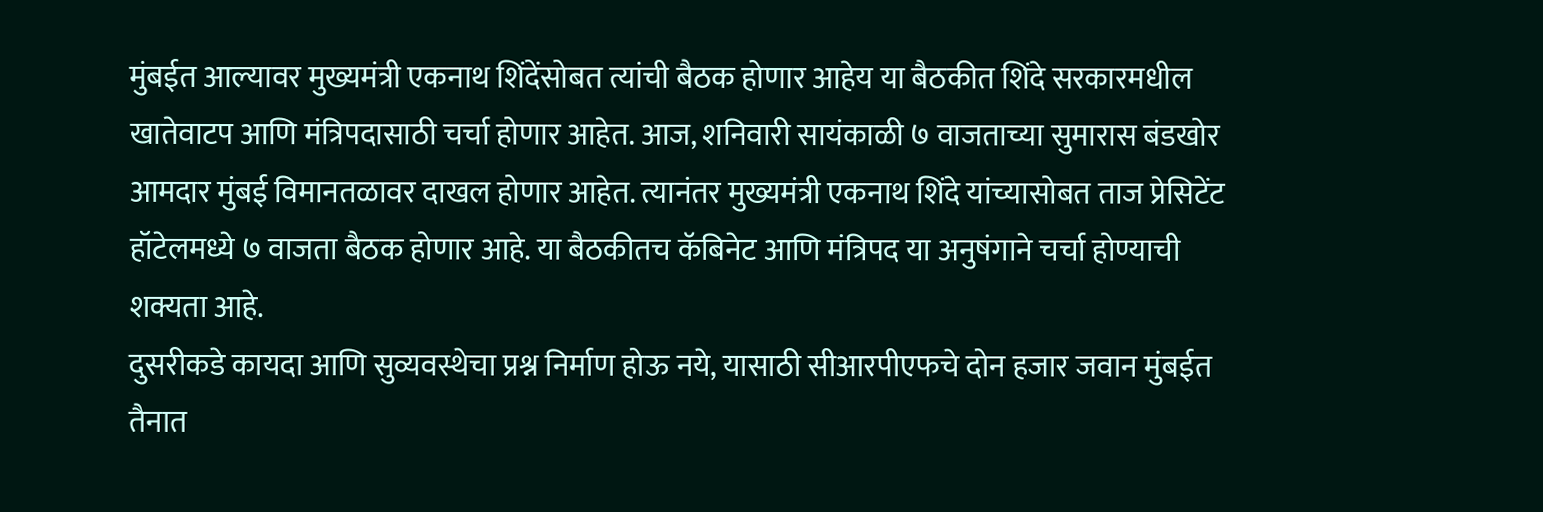मुंबईत आल्यावर मुख्यमंत्री एकनाथ शिंदेंसोबत त्यांची बैठक होणार आहेय या बैठकीत शिंदे सरकारमधील खातेवाटप आणि मंत्रिपदासाठी चर्चा होणार आहेत. आज, शनिवारी सायंकाळी ७ वाजताच्या सुमारास बंडखोर आमदार मुंबई विमानतळावर दाखल होणार आहेत. त्यानंतर मुख्यमंत्री एकनाथ शिंदे यांच्यासोबत ताज प्रेसिटेंट हॉटेलमध्ये ७ वाजता बैठक होणार आहे. या बैठकीतच कॅबिनेट आणि मंत्रिपद या अनुषंगाने चर्चा होण्याची शक्यता आहे.
दुसरीकडे कायदा आणि सुव्यवस्थेचा प्रश्न निर्माण होऊ नये, यासाठी सीआरपीएफचे दोन हजार जवान मुंबईत तैनात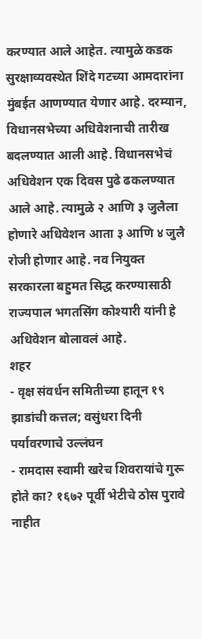करण्यात आले आहेत. त्यामुळे कडक सुरक्षाव्यवस्थेत शिंदे गटच्या आमदारांना मुंबईत आणण्यात येणार आहे. दरम्यान, विधानसभेच्या अधिवेशनाची तारीख बदलण्यात आली आहे. विधानसभेचं अधिवेशन एक दिवस पुढे ढकलण्यात आले आहे. त्यामुळे २ आणि ३ जुलैला होणारे अधिवेशन आता ३ आणि ४ जुलै रोजी होणार आहे. नव नियुक्त सरकारला बहुमत सिद्ध करण्यासाठी राज्यपाल भगतसिंग कोश्यारी यांनी हे अधिवेशन बोलावलं आहे.
शहर
- वृक्ष संवर्धन समितीच्या हातून १९ झाडांची कत्तल; वसुंधरा दिनी पर्यावरणाचे उल्लंघन
- रामदास स्वामी खरेच शिवरायांचे गुरू होते का? १६७२ पूर्वी भेटीचे ठोस पुरावे नाहीत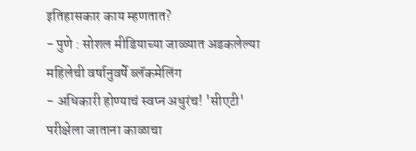इतिहासकार काय म्हणतात?
- पुणे : सोशल मीडियाच्या जाळ्यात अडकलेल्या महिलेची वर्षानुवर्षे ब्लॅकमेलिंग
- अधिकारी होण्याचं स्वप्न अधुरंच! 'सीएटी' परीक्षेला जाताना काळाचा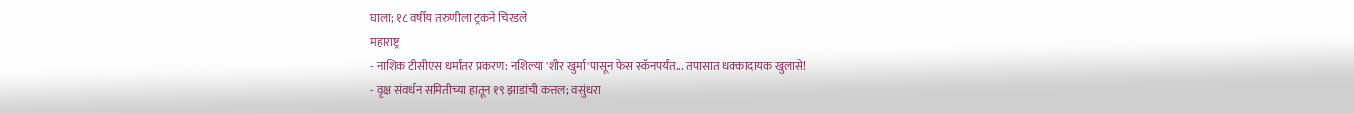घाला; १८ वर्षीय तरुणीला ट्रकने चिरडले
महाराष्ट्र
- नाशिक टीसीएस धर्मांतर प्रकरण: नशिल्या 'शीर खुर्मा'पासून फेस स्कॅनपर्यंत... तपासात धक्कादायक खुलासे!
- वृक्ष संवर्धन समितीच्या हातून १९ झाडांची कत्तल; वसुंधरा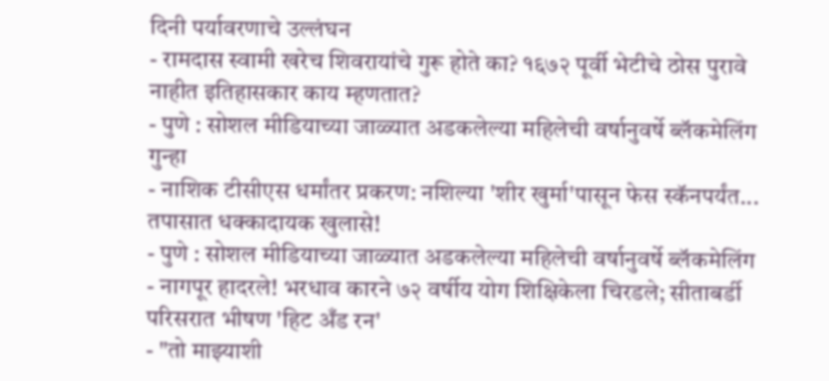दिनी पर्यावरणाचे उल्लंघन
- रामदास स्वामी खरेच शिवरायांचे गुरू होते का? १६७२ पूर्वी भेटीचे ठोस पुरावे नाहीत इतिहासकार काय म्हणतात?
- पुणे : सोशल मीडियाच्या जाळ्यात अडकलेल्या महिलेची वर्षानुवर्षे ब्लॅकमेलिंग
गुन्हा
- नाशिक टीसीएस धर्मांतर प्रकरण: नशिल्या 'शीर खुर्मा'पासून फेस स्कॅनपर्यंत... तपासात धक्कादायक खुलासे!
- पुणे : सोशल मीडियाच्या जाळ्यात अडकलेल्या महिलेची वर्षानुवर्षे ब्लॅकमेलिंग
- नागपूर हादरले! भरधाव कारने ७२ वर्षीय योग शिक्षिकेला चिरडले; सीताबर्डी परिसरात भीषण 'हिट अँड रन'
- "तो माझ्याशी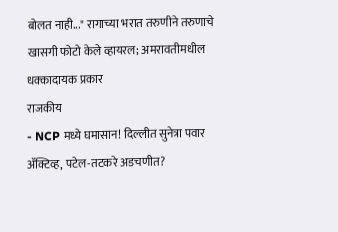बोलत नाही..." रागाच्या भरात तरुणीने तरुणाचे खासगी फोटो केले व्हायरल; अमरावतीमधील धक्कादायक प्रकार
राजकीय
- NCP मध्ये घमासान! दिल्लीत सुनेत्रा पवार ॲक्टिव्ह, पटेल-तटकरे अडचणीत?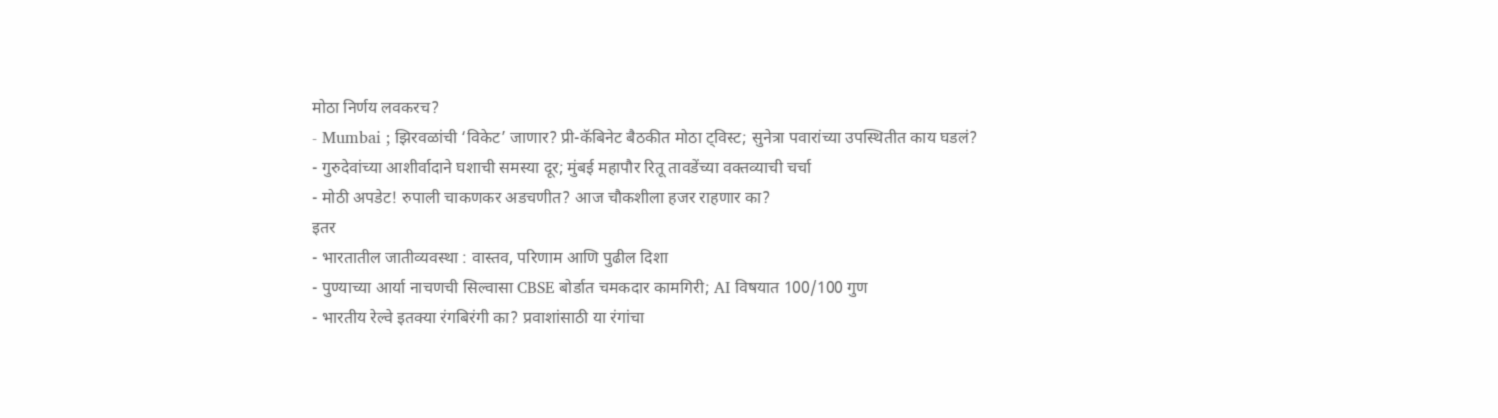मोठा निर्णय लवकरच?
- Mumbai ; झिरवळांची ‘विकेट’ जाणार? प्री-कॅबिनेट बैठकीत मोठा ट्विस्ट; सुनेत्रा पवारांच्या उपस्थितीत काय घडलं?
- गुरुदेवांच्या आशीर्वादाने घशाची समस्या दूर; मुंबई महापौर रितू तावडेंच्या वक्तव्याची चर्चा
- मोठी अपडेट! रुपाली चाकणकर अडचणीत? आज चौकशीला हजर राहणार का?
इतर
- भारतातील जातीव्यवस्था : वास्तव, परिणाम आणि पुढील दिशा
- पुण्याच्या आर्या नाचणची सिल्वासा CBSE बोर्डात चमकदार कामगिरी; AI विषयात 100/100 गुण
- भारतीय रेल्वे इतक्या रंगबिरंगी का? प्रवाशांसाठी या रंगांचा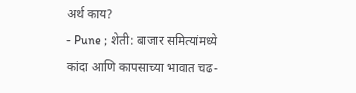अर्थ काय?
- Pune ; शेती: बाजार समित्यांमध्ये कांदा आणि कापसाच्या भावात चढ-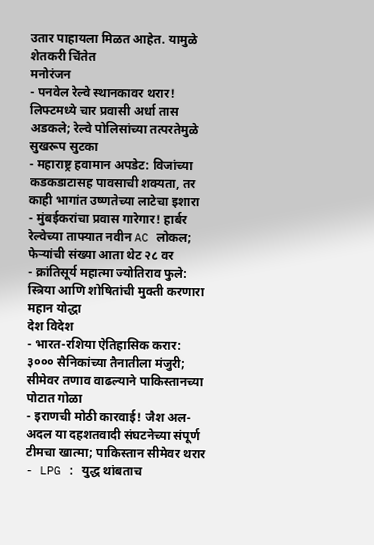उतार पाहायला मिळत आहेत. यामुळे शेतकरी चिंतेत
मनोरंजन
- पनवेल रेल्वे स्थानकावर थरार! लिफ्टमध्ये चार प्रवासी अर्धा तास अडकले; रेल्वे पोलिसांच्या तत्परतेमुळे सुखरूप सुटका
- महाराष्ट्र हवामान अपडेट: विजांच्या कडकडाटासह पावसाची शक्यता, तर काही भागांत उष्णतेच्या लाटेचा इशारा
- मुंबईकरांचा प्रवास गारेगार! हार्बर रेल्वेच्या ताफ्यात नवीन AC लोकल; फेऱ्यांची संख्या आता थेट २८ वर
- क्रांतिसूर्य महात्मा ज्योतिराव फुले: स्त्रिया आणि शोषितांची मुक्ती करणारा महान योद्धा
देश विदेश
- भारत-रशिया ऐतिहासिक करार: ३००० सैनिकांच्या तैनातीला मंजुरी; सीमेवर तणाव वाढल्याने पाकिस्तानच्या पोटात गोळा
- इराणची मोठी कारवाई! जैश अल-अदल या दहशतवादी संघटनेच्या संपूर्ण टीमचा खात्मा; पाकिस्तान सीमेवर थरार
- LPG : युद्ध थांबताच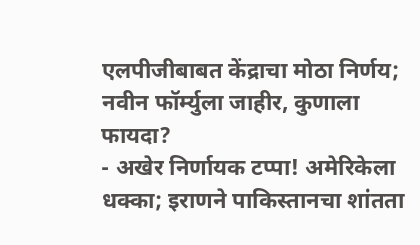एलपीजीबाबत केंद्राचा मोठा निर्णय; नवीन फॉर्म्युला जाहीर, कुणाला फायदा?
- अखेर निर्णायक टप्पा! अमेरिकेला धक्का; इराणने पाकिस्तानचा शांतता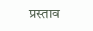प्रस्ताव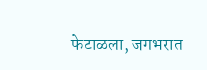फेटाळला, जगभरात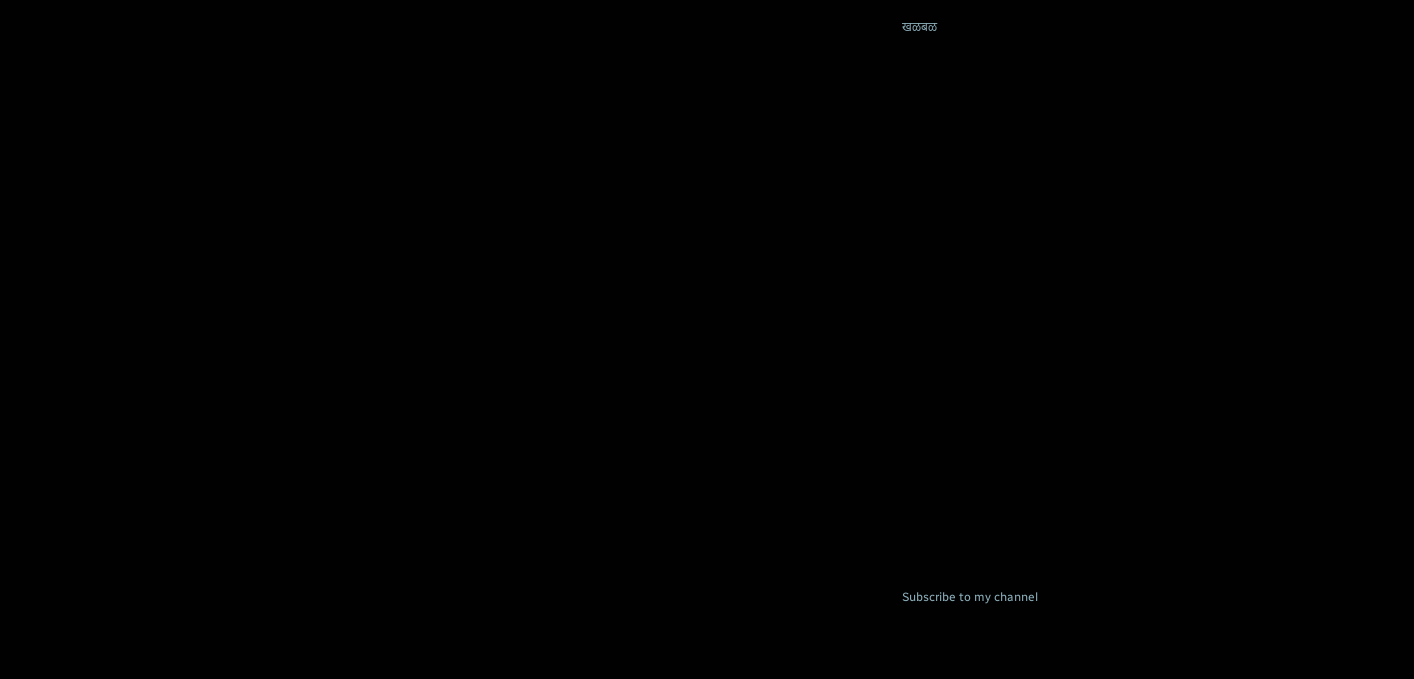खळबळ






















Subscribe to my channel